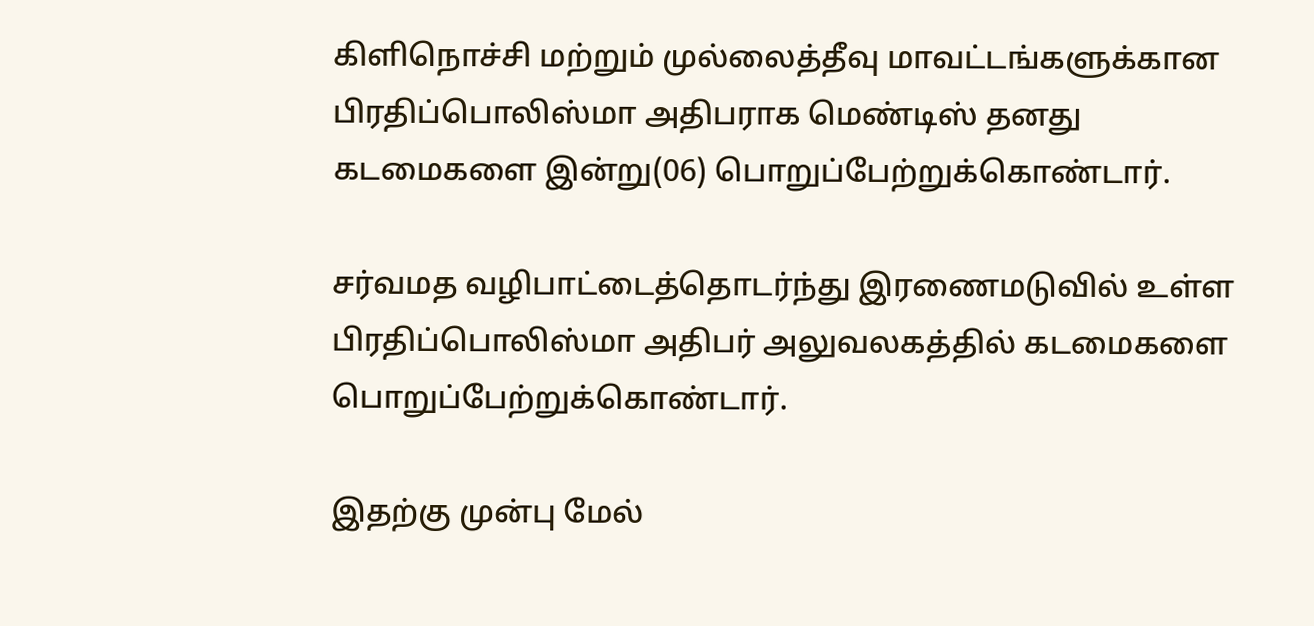கிளிநொச்சி மற்றும் முல்லைத்தீவு மாவட்டங்களுக்கான பிரதிப்பொலிஸ்மா அதிபராக மெண்டிஸ் தனது கடமைகளை இன்று(06) பொறுப்பேற்றுக்கொண்டார்.

சர்வமத வழிபாட்டைத்தொடர்ந்து இரணைமடுவில் உள்ள பிரதிப்பொலிஸ்மா அதிபர் அலுவலகத்தில் கடமைகளை பொறுப்பேற்றுக்கொண்டார்.

இதற்கு முன்பு மேல்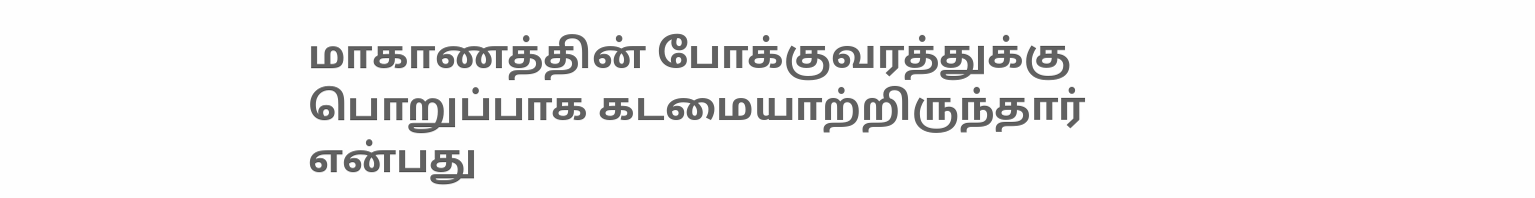மாகாணத்தின் போக்குவரத்துக்கு பொறுப்பாக கடமையாற்றிருந்தார் என்பது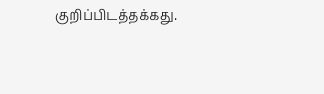குறிப்பிடத்தக்கது.